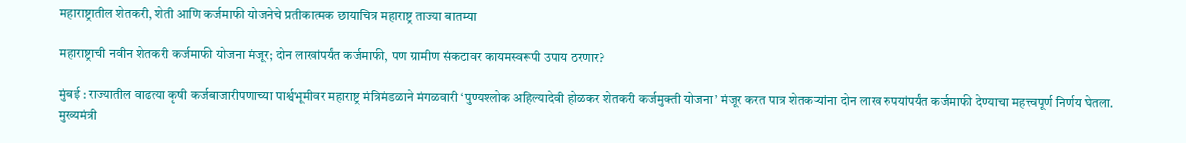महाराष्ट्रातील शेतकरी, शेती आणि कर्जमाफी योजनेचे प्रतीकात्मक छायाचित्र महाराष्ट्र ताज्या बातम्या

महाराष्ट्राची नवीन शेतकरी कर्जमाफी योजना मंजूर; दोन लाखांपर्यंत कर्जमाफी, पण ग्रामीण संकटावर कायमस्वरूपी उपाय ठरणार?

मुंबई : राज्यातील वाढत्या कृषी कर्जबाजारीपणाच्या पार्श्वभूमीवर महाराष्ट्र मंत्रिमंडळाने मंगळवारी ‘पुण्यश्लोक अहिल्यादेवी होळकर शेतकरी कर्जमुक्ती योजना’ मंजूर करत पात्र शेतकऱ्यांना दोन लाख रुपयांपर्यंत कर्जमाफी देण्याचा महत्त्वपूर्ण निर्णय घेतला. मुख्यमंत्री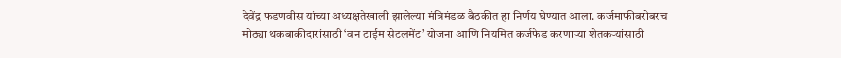देवेंद्र फडणवीस यांच्या अध्यक्षतेखाली झालेल्या मंत्रिमंडळ बैठकीत हा निर्णय घेण्यात आला. कर्जमाफीबरोबरच मोठ्या थकबाकीदारांसाठी ‘वन टाईम सेटलमेंट’ योजना आणि नियमित कर्जफेड करणाऱ्या शेतकऱ्यांसाठी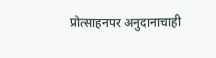प्रोत्साहनपर अनुदानाचाही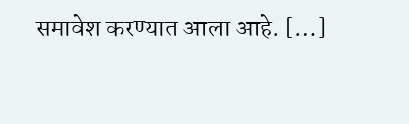समावेश करण्यात आला आहे. […]